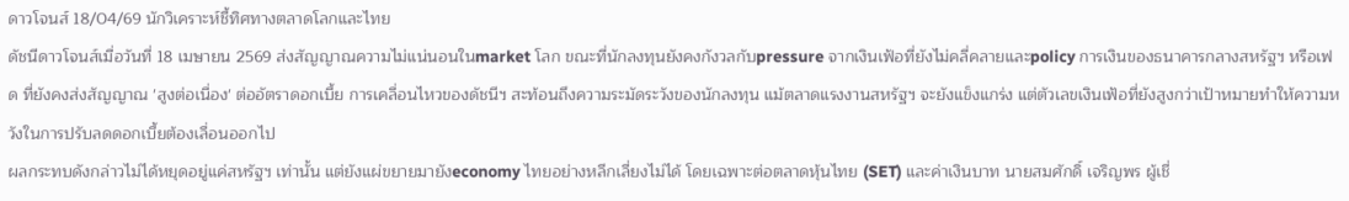ดาวโจนส์ 18/04/69 นักวิเคราะห์ชี้ทิศทางตลาดโลกและไทย
ดัชนีดาวโจนส์เมื่อวันที่ 18 เมษายน 2569 ส่งสัญญาณความไม่แน่นอนในmarket โลก ขณะที่นักลงทุนยังคงกังวลกับpressure จากเงินเฟ้อที่ยังไม่คลี่คลายและpolicy การเงินของธนาคารกลางสหรัฐฯ หรือเฟด ที่ยังคงส่งสัญญาณ 'สูงต่อเนื่อง' ต่ออัตราดอกเบี้ย การเคลื่อนไหวของดัชนีฯ สะท้อนถึงความระมัดระวังของนักลงทุน แม้ตลาดแรงงานสหรัฐฯ จะยังแข็งแกร่ง แต่ตัวเลขเงินเฟ้อที่ยังสูงกว่าเป้าหมายทำให้ความหวังในการปรับลดดอกเบี้ยต้องเลื่อนออกไป
ผลกระทบดังกล่าวไม่ได้หยุดอยู่แค่สหรัฐฯ เท่านั้น แต่ยังแผ่ขยายมายังeconomy ไทยอย่างหลีกเลี่ยงไม่ได้ โดยเฉพาะต่อตลาดหุ้นไทย (SET) และค่าเงินบาท นายสมศักดิ์ เจริญพร ผู้เชี่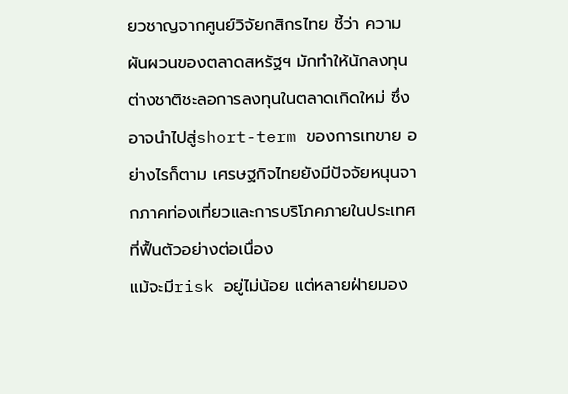ยวชาญจากศูนย์วิจัยกสิกรไทย ชี้ว่า ความผันผวนของตลาดสหรัฐฯ มักทำให้นักลงทุนต่างชาติชะลอการลงทุนในตลาดเกิดใหม่ ซึ่งอาจนำไปสู่short-term ของการเทขาย อย่างไรก็ตาม เศรษฐกิจไทยยังมีปัจจัยหนุนจากภาคท่องเที่ยวและการบริโภคภายในประเทศที่ฟื้นตัวอย่างต่อเนื่อง
แม้จะมีrisk อยู่ไม่น้อย แต่หลายฝ่ายมอง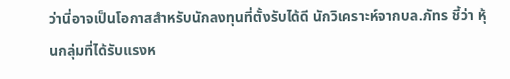ว่านี่อาจเป็นโอกาสสำหรับนักลงทุนที่ตั้งรับได้ดี นักวิเคราะห์จากบล.ภัทร ชี้ว่า หุ้นกลุ่มที่ได้รับแรงห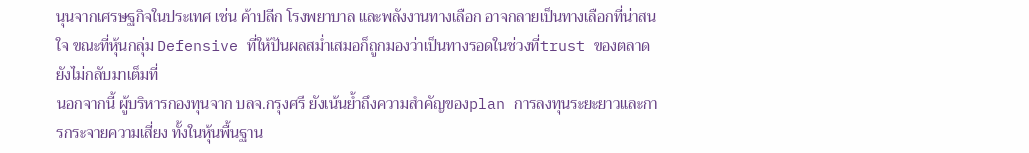นุนจากเศรษฐกิจในประเทศ เช่น ค้าปลีก โรงพยาบาล และพลังงานทางเลือก อาจกลายเป็นทางเลือกที่น่าสนใจ ขณะที่หุ้นกลุ่ม Defensive ที่ให้ปันผลสม่ำเสมอก็ถูกมองว่าเป็นทางรอดในช่วงที่trust ของตลาดยังไม่กลับมาเต็มที่
นอกจากนี้ ผู้บริหารกองทุนจาก บลจ.กรุงศรี ยังเน้นย้ำถึงความสำคัญของplan การลงทุนระยะยาวและการกระจายความเสี่ยง ทั้งในหุ้นพื้นฐาน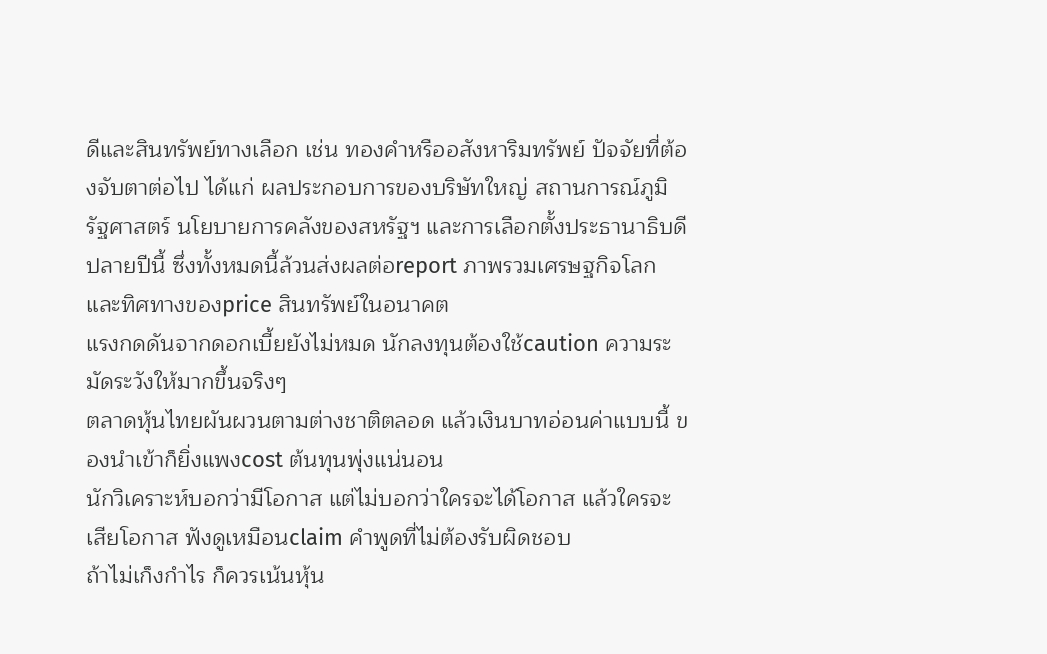ดีและสินทรัพย์ทางเลือก เช่น ทองคำหรืออสังหาริมทรัพย์ ปัจจัยที่ต้องจับตาต่อไป ได้แก่ ผลประกอบการของบริษัทใหญ่ สถานการณ์ภูมิรัฐศาสตร์ นโยบายการคลังของสหรัฐฯ และการเลือกตั้งประธานาธิบดีปลายปีนี้ ซึ่งทั้งหมดนี้ล้วนส่งผลต่อreport ภาพรวมเศรษฐกิจโลกและทิศทางของprice สินทรัพย์ในอนาคต
แรงกดดันจากดอกเบี้ยยังไม่หมด นักลงทุนต้องใช้caution ความระมัดระวังให้มากขึ้นจริงๆ
ตลาดหุ้นไทยผันผวนตามต่างชาติตลอด แล้วเงินบาทอ่อนค่าแบบนี้ ของนำเข้าก็ยิ่งแพงcost ต้นทุนพุ่งแน่นอน
นักวิเคราะห์บอกว่ามีโอกาส แต่ไม่บอกว่าใครจะได้โอกาส แล้วใครจะเสียโอกาส ฟังดูเหมือนclaim คำพูดที่ไม่ต้องรับผิดชอบ
ถ้าไม่เก็งกำไร ก็ควรเน้นหุ้น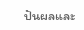ปันผลและ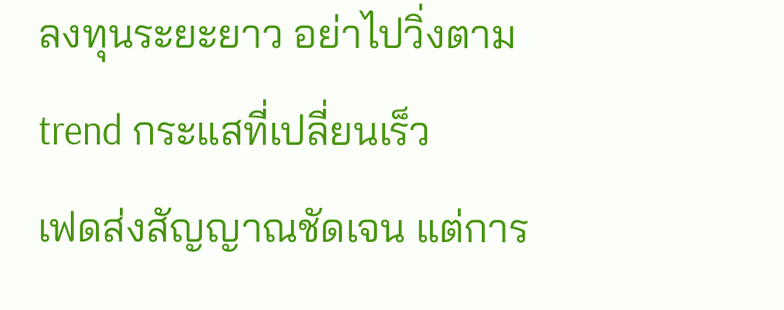ลงทุนระยะยาว อย่าไปวิ่งตามtrend กระแสที่เปลี่ยนเร็ว
เฟดส่งสัญญาณชัดเจน แต่การ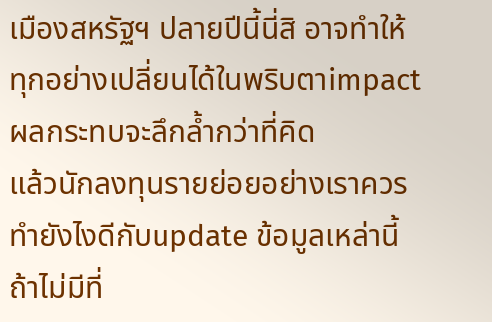เมืองสหรัฐฯ ปลายปีนี้นี่สิ อาจทำให้ทุกอย่างเปลี่ยนได้ในพริบตาimpact ผลกระทบจะลึกล้ำกว่าที่คิด
แล้วนักลงทุนรายย่อยอย่างเราควรทำยังไงดีกับupdate ข้อมูลเหล่านี้ ถ้าไม่มีที่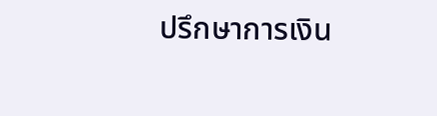ปรึกษาการเงิน